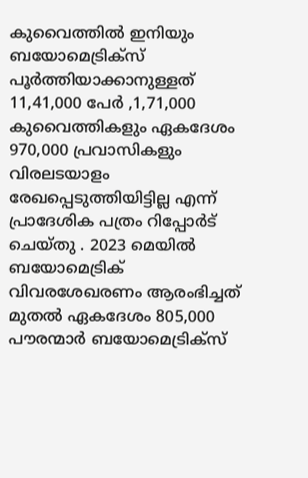കുവൈത്തിൽ ഇനിയും ബയോമെട്രിക്സ് പൂർത്തിയാക്കാനുള്ളത് 11,41,000 പേർ ,1,71,000 കുവൈത്തികളും ഏകദേശം 970,000 പ്രവാസികളും വിരലടയാളം രേഖപ്പെടുത്തിയിട്ടില്ല എന്ന് പ്രാദേശിക പത്രം റിപ്പോർട് ചെയ്തു . 2023 മെയിൽ ബയോമെട്രിക് വിവരശേഖരണം ആരംഭിച്ചത് മുതൽ ഏകദേശം 805,000 പൗരന്മാർ ബയോമെട്രിക്സ്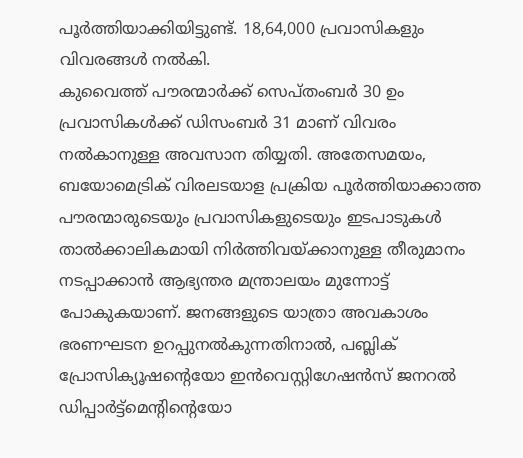പൂർത്തിയാക്കിയിട്ടുണ്ട്. 18,64,000 പ്രവാസികളും വിവരങ്ങൾ നൽകി.
കുവൈത്ത് പൗരന്മാർക്ക് സെപ്തംബർ 30 ഉം പ്രവാസികൾക്ക് ഡിസംബർ 31 മാണ് വിവരം നൽകാനുള്ള അവസാന തിയ്യതി. അതേസമയം, ബയോമെട്രിക് വിരലടയാള പ്രക്രിയ പൂർത്തിയാക്കാത്ത പൗരന്മാരുടെയും പ്രവാസികളുടെയും ഇടപാടുകൾ താൽക്കാലികമായി നിർത്തിവയ്ക്കാനുള്ള തീരുമാനം നടപ്പാക്കാൻ ആഭ്യന്തര മന്ത്രാലയം മുന്നോട്ട് പോകുകയാണ്. ജനങ്ങളുടെ യാത്രാ അവകാശം ഭരണഘടന ഉറപ്പുനൽകുന്നതിനാൽ, പബ്ലിക് പ്രോസിക്യൂഷന്റെയോ ഇൻവെസ്റ്റിഗേഷൻസ് ജനറൽ ഡിപ്പാർട്ട്മെന്റിന്റെയോ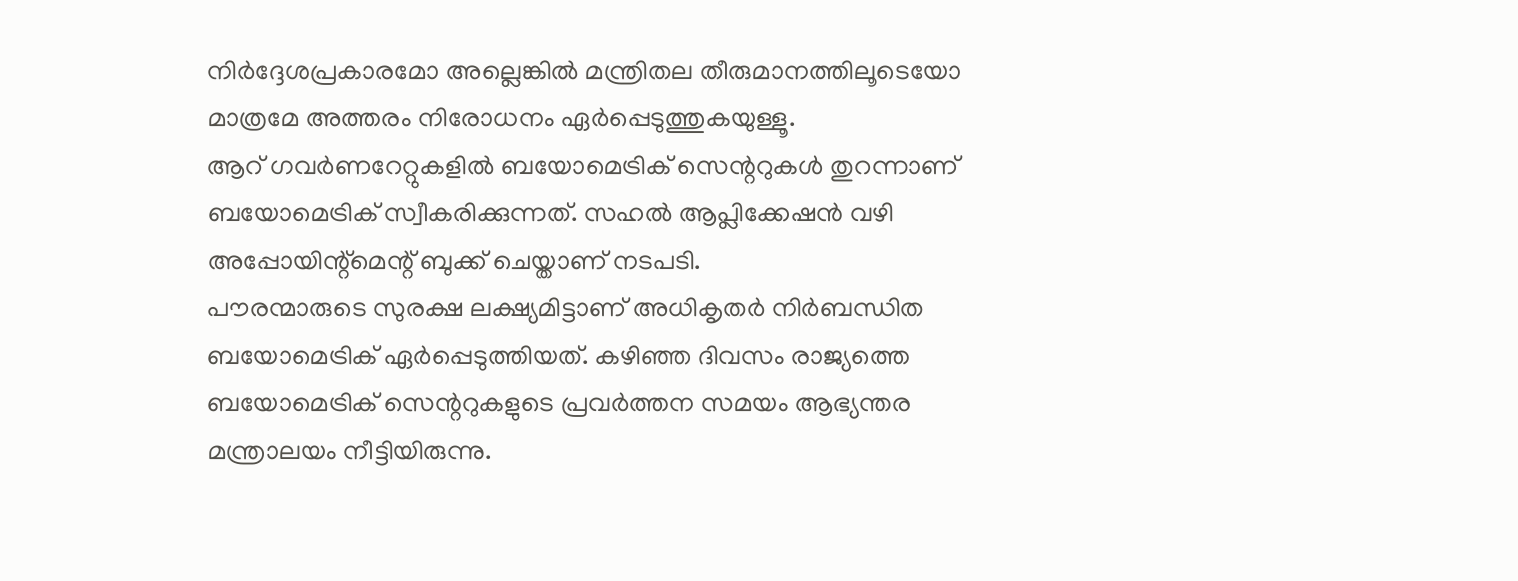നിർദ്ദേശപ്രകാരമോ അല്ലെങ്കിൽ മന്ത്രിതല തീരുമാനത്തിലൂടെയോ മാത്രമേ അത്തരം നിരോധനം ഏർപ്പെടുത്തുകയുള്ളൂ.
ആറ് ഗവർണറേറ്റുകളിൽ ബയോമെട്രിക് സെന്ററുകൾ തുറന്നാണ് ബയോമെട്രിക് സ്വീകരിക്കുന്നത്. സഹൽ ആപ്ലിക്കേഷൻ വഴി അപ്പോയിന്റ്മെന്റ് ബുക്ക് ചെയ്താണ് നടപടി.
പൗരന്മാരുടെ സുരക്ഷ ലക്ഷ്യമിട്ടാണ് അധികൃതർ നിർബന്ധിത ബയോമെട്രിക് ഏർപ്പെടുത്തിയത്. കഴിഞ്ഞ ദിവസം രാജ്യത്തെ ബയോമെട്രിക് സെന്ററുകളുടെ പ്രവർത്തന സമയം ആഭ്യന്തര മന്ത്രാലയം നീട്ടിയിരുന്നു.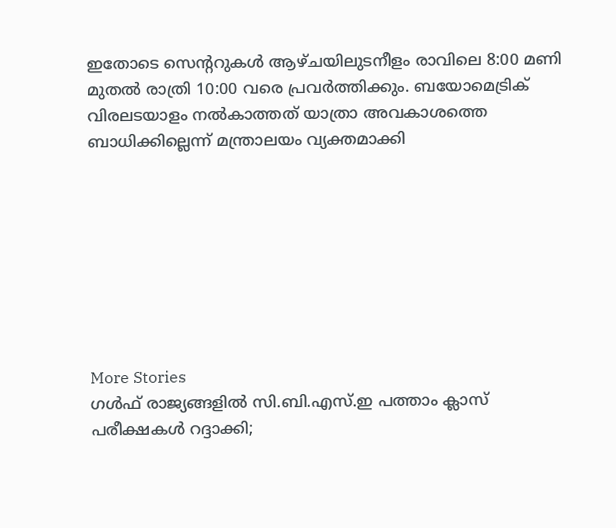ഇതോടെ സെന്ററുകൾ ആഴ്ചയിലുടനീളം രാവിലെ 8:00 മണി മുതൽ രാത്രി 10:00 വരെ പ്രവർത്തിക്കും. ബയോമെട്രിക് വിരലടയാളം നൽകാത്തത് യാത്രാ അവകാശത്തെ ബാധിക്കില്ലെന്ന് മന്ത്രാലയം വ്യക്തമാക്കി








More Stories
ഗൾഫ് രാജ്യങ്ങളിൽ സി.ബി.എസ്.ഇ പത്താം ക്ലാസ് പരീക്ഷകൾ റദ്ദാക്കി;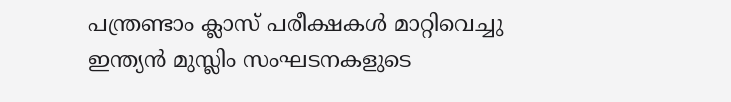പന്ത്രണ്ടാം ക്ലാസ് പരീക്ഷകൾ മാറ്റിവെച്ചു
ഇന്ത്യൻ മുസ്ലിം സംഘടനകളുടെ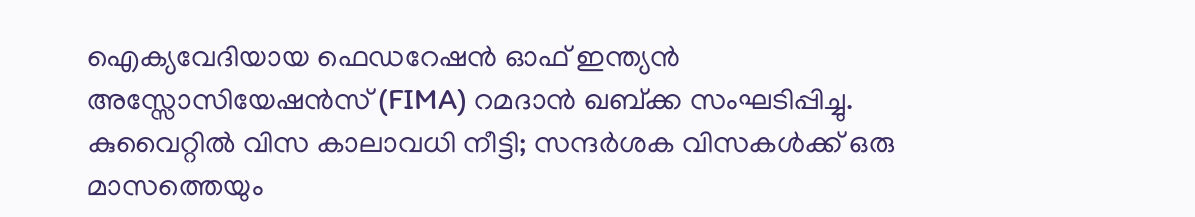ഐക്യവേദിയായ ഫെഡറേഷൻ ഓഫ് ഇന്ത്യൻ അസ്സോസിയേഷൻസ് (FIMA) റമദാൻ ഖബ്ക്ക സംഘടിപ്പിച്ചു.
കുവൈറ്റിൽ വിസ കാലാവധി നീട്ടി; സന്ദർശക വിസകൾക്ക് ഒരു മാസത്തെയും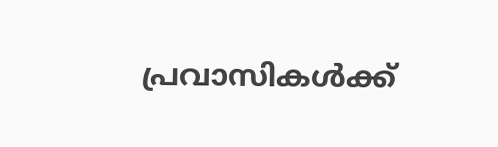പ്രവാസികൾക്ക്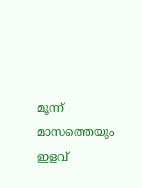മൂന്ന് മാസത്തെയും ഇളവ്